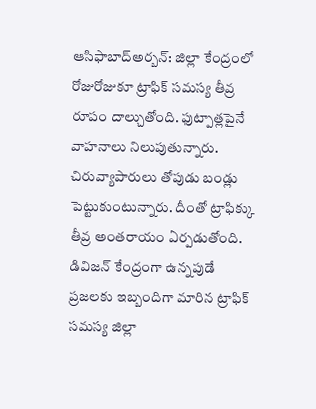ఆసిఫాబాద్అర్బన్: జిల్లా కేంద్రంలో రోజురోజుకూ ట్రాఫిక్ సమస్య తీవ్ర రూపం దాల్చుతోంది. ఫుట్పాత్లపైనే వాహనాలు నిలుపుతున్నారు. చిరువ్యాపారులు తోపుడు బండ్లు పెట్టుకుంటున్నారు. దీంతో ట్రాఫిక్కు తీవ్ర అంతరాయం ఏర్పడుతోంది. డివిజన్ కేంద్రంగా ఉన్నపుడే ప్రజలకు ఇబ్బందిగా మారిన ట్రాఫిక్ సమస్య జిల్లా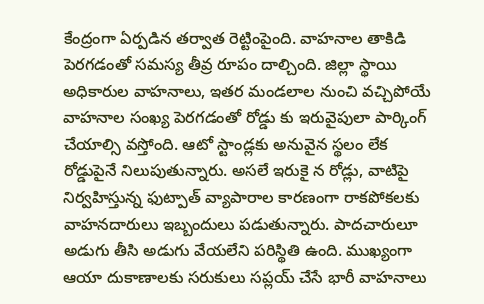కేంద్రంగా ఏర్పడిన తర్వాత రెట్టింపైంది. వాహనాల తాకిడి పెరగడంతో సమస్య తీవ్ర రూపం దాల్చింది. జిల్లా స్థాయి అధికారుల వాహనాలు, ఇతర మండలాల నుంచి వచ్చిపోయే వాహనాల సంఖ్య పెరగడంతో రోడ్డు కు ఇరువైపులా పార్కింగ్ చేయాల్సి వస్తోంది. ఆటో స్టాండ్లకు అనువైన స్థలం లేక రోడ్డుపైనే నిలుపుతున్నారు. అసలే ఇరుకై న రోడ్లు, వాటిపై నిర్వహిస్తున్న ఫుట్పాత్ వ్యాపారాల కారణంగా రాకపోకలకు వాహనదారులు ఇబ్బందులు పడుతున్నారు. పాదచారులూ అడుగు తీసి అడుగు వేయలేని పరిస్థితి ఉంది. ముఖ్యంగా ఆయా దుకాణాలకు సరుకులు సప్లయ్ చేసే భారీ వాహనాలు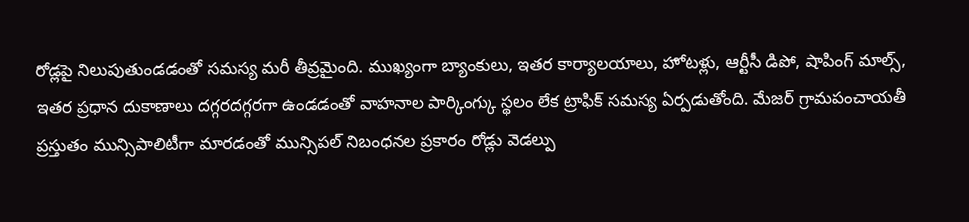రోడ్లపై నిలుపుతుండడంతో సమస్య మరీ తీవ్రమైంది. ముఖ్యంగా బ్యాంకులు, ఇతర కార్యాలయాలు, హోటళ్లు, ఆర్టీసీ డిపో, షాపింగ్ మాల్స్, ఇతర ప్రధాన దుకాణాలు దగ్గరదగ్గరగా ఉండడంతో వాహనాల పార్కింగ్కు స్థలం లేక ట్రాఫిక్ సమస్య ఏర్పడుతోంది. మేజర్ గ్రామపంచాయతీ ప్రస్తుతం మున్సిపాలిటీగా మారడంతో మున్సిపల్ నిబంధనల ప్రకారం రోడ్లు వెడల్పు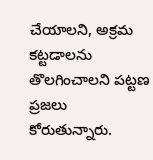చేయాలని, అక్రమ కట్టడాలను తొలగించాలని పట్టణ ప్రజలు కోరుతున్నారు.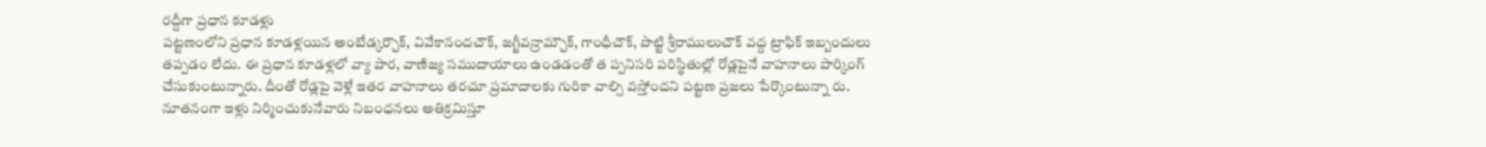రద్దీగా ప్రధాన కూడళ్లు
పట్టణంలోని ప్రధాన కూడళ్లయిన అంబేడ్కర్చౌక్, వివేకానందచౌక్, జగ్జీవన్రామ్చౌక్, గాంధీచౌక్, పొట్టి శ్రీరాములుచౌక్ వద్ద ట్రాఫిక్ ఇబ్బందులు తప్పడం లేదు. ఈ ప్రధాన కూడళ్లలో వ్యా పార, వాణిజ్య సముదాయాలు ఉండడంతో త ప్పనిసరి పరిస్థితుల్లో రోడ్లపైనే వాహనాలు పార్కింగ్ చేసుకుంటున్నారు. దీంతో రోడ్లపై వెళ్లే ఇతర వాహనాలు తరచూ ప్రమాదాలకు గురికా వాల్సి వస్తోందని పట్టణ ప్రజలు పేర్కొంటున్నా రు. నూతనంగా ఇళ్లు నిర్మించుకునేవారు నిబంధనలు అతిక్రమిస్తూ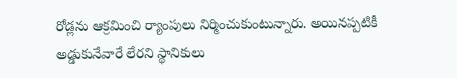రోడ్లను ఆక్రమించి ర్యాంపులు నిర్మించుకుంటున్నారు. అయినప్పటికీ అడ్డుకునేవారే లేరని స్థానికులు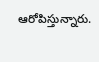ఆరోపిస్తున్నారు.